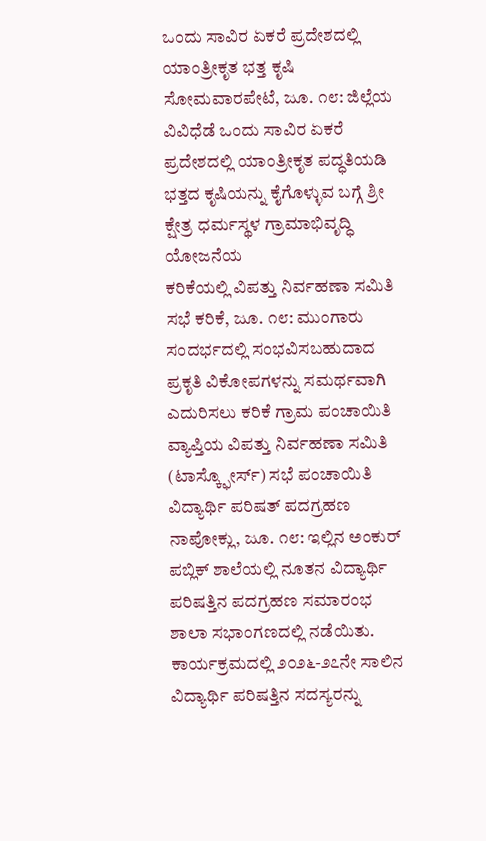ಒಂದು ಸಾವಿರ ಏಕರೆ ಪ್ರದೇಶದಲ್ಲಿ ಯಾಂತ್ರೀಕೃತ ಭತ್ತ ಕೃಷಿ ಸೋಮವಾರಪೇಟೆ, ಜೂ. ೧೮: ಜಿಲ್ಲೆಯ ವಿವಿಧೆಡೆ ಒಂದು ಸಾವಿರ ಏಕರೆ ಪ್ರದೇಶದಲ್ಲಿ ಯಾಂತ್ರೀಕೃತ ಪದ್ಧತಿಯಡಿ ಭತ್ತದ ಕೃಷಿಯನ್ನು ಕೈಗೊಳ್ಳುವ ಬಗ್ಗೆ ಶ್ರೀ ಕ್ಷೇತ್ರ ಧರ್ಮಸ್ಥಳ ಗ್ರಾಮಾಭಿವೃದ್ಧಿ ಯೋಜನೆಯ
ಕರಿಕೆಯಲ್ಲಿ ವಿಪತ್ತು ನಿರ್ವಹಣಾ ಸಮಿತಿ ಸಭೆ ಕರಿಕೆ, ಜೂ. ೧೮: ಮುಂಗಾರು ಸಂದರ್ಭದಲ್ಲಿ ಸಂಭವಿಸಬಹುದಾದ ಪ್ರಕೃತಿ ವಿಕೋಪಗಳನ್ನು ಸಮರ್ಥವಾಗಿ ಎದುರಿಸಲು ಕರಿಕೆ ಗ್ರಾಮ ಪಂಚಾಯಿತಿ ವ್ಯಾಪ್ತಿಯ ವಿಪತ್ತು ನಿರ್ವಹಣಾ ಸಮಿತಿ (ಟಾಸ್ಕ್ಫೋರ್ಸ್) ಸಭೆ ಪಂಚಾಯಿತಿ
ವಿದ್ಯಾರ್ಥಿ ಪರಿಷತ್ ಪದಗ್ರಹಣ ನಾಪೋಕ್ಲು, ಜೂ. ೧೮: ಇಲ್ಲಿನ ಅಂಕುರ್ ಪಬ್ಲಿಕ್ ಶಾಲೆಯಲ್ಲಿ ನೂತನ ವಿದ್ಯಾರ್ಥಿ ಪರಿಷತ್ತಿನ ಪದಗ್ರಹಣ ಸಮಾರಂಭ ಶಾಲಾ ಸಭಾಂಗಣದಲ್ಲಿ ನಡೆಯಿತು. ಕಾರ್ಯಕ್ರಮದಲ್ಲಿ ೨೦೨೬-೨೭ನೇ ಸಾಲಿನ ವಿದ್ಯಾರ್ಥಿ ಪರಿಷತ್ತಿನ ಸದಸ್ಯರನ್ನು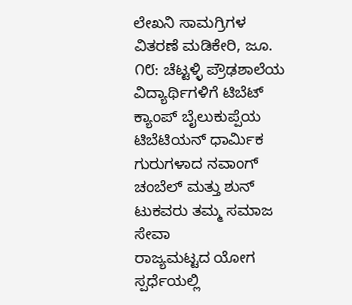ಲೇಖನಿ ಸಾಮಗ್ರಿಗಳ ವಿತರಣೆ ಮಡಿಕೇರಿ, ಜೂ. ೧೮: ಚೆಟ್ಟಳ್ಳಿ ಪ್ರೌಢಶಾಲೆಯ ವಿದ್ಯಾರ್ಥಿಗಳಿಗೆ ಟಿಬೆಟ್ ಕ್ಯಾಂಪ್ ಬೈಲುಕುಪ್ಪೆಯ ಟಿಬೆಟಿಯನ್ ಧಾರ್ಮಿಕ ಗುರುಗಳಾದ ನವಾಂಗ್ ಚಂಬೆಲ್ ಮತ್ತು ಶುನ್ ಟುಕವರು ತಮ್ಮ ಸಮಾಜ ಸೇವಾ
ರಾಜ್ಯಮಟ್ಟದ ಯೋಗ ಸ್ಪರ್ಧೆಯಲ್ಲಿ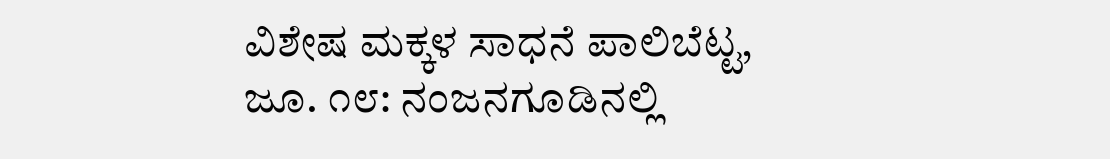ವಿಶೇಷ ಮಕ್ಕಳ ಸಾಧನೆ ಪಾಲಿಬೆಟ್ಟ, ಜೂ. ೧೮: ನಂಜನಗೂಡಿನಲ್ಲಿ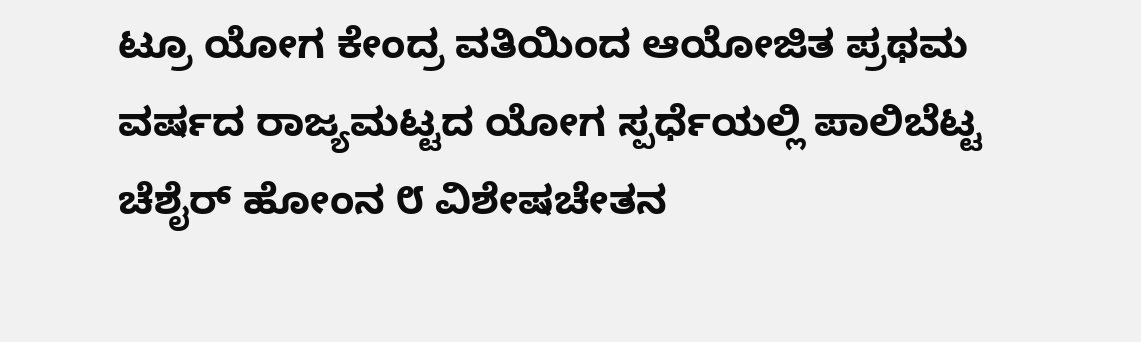ಟ್ರೂ ಯೋಗ ಕೇಂದ್ರ ವತಿಯಿಂದ ಆಯೋಜಿತ ಪ್ರಥಮ ವರ್ಷದ ರಾಜ್ಯಮಟ್ಟದ ಯೋಗ ಸ್ಪರ್ಧೆಯಲ್ಲಿ ಪಾಲಿಬೆಟ್ಟ ಚೆಶೈರ್ ಹೋಂನ ೮ ವಿಶೇಷಚೇತನ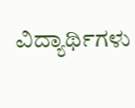ವಿದ್ಯಾರ್ಥಿಗಳು